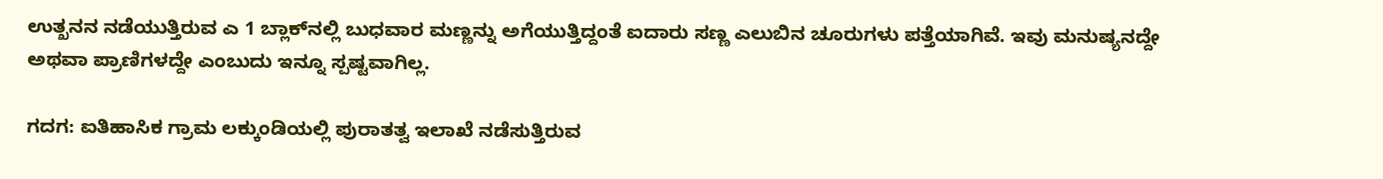ಉತ್ಖನನ ನಡೆಯುತ್ತಿರುವ ಎ 1 ಬ್ಲಾಕ್‌ನಲ್ಲಿ ಬುಧವಾರ ಮಣ್ಣನ್ನು ಅಗೆಯುತ್ತಿದ್ದಂತೆ ಐದಾರು ಸಣ್ಣ ಎಲುಬಿನ ಚೂರುಗಳು ಪತ್ತೆಯಾಗಿವೆ. ಇವು ಮನುಷ್ಯನದ್ದೇ ಅಥವಾ ಪ್ರಾಣಿಗಳದ್ದೇ ಎಂಬುದು ಇನ್ನೂ ಸ್ಪಷ್ಟವಾಗಿಲ್ಲ.

ಗದಗ: ಐತಿಹಾಸಿಕ ಗ್ರಾಮ ಲಕ್ಕುಂಡಿಯಲ್ಲಿ ಪುರಾತತ್ವ ಇಲಾಖೆ ನಡೆಸುತ್ತಿರುವ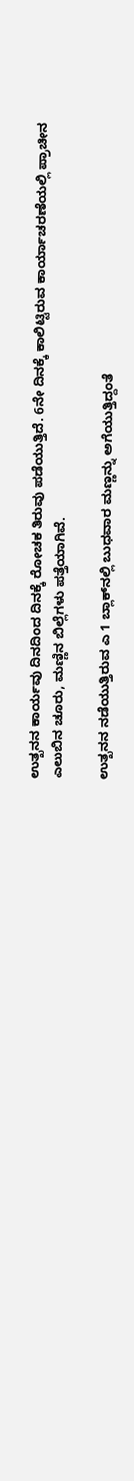ಉತ್ಖನನ ಕಾರ್ಯವು ದಿನದಿಂದ ದಿನಕ್ಕೆ ರೋಚಕ ತಿರುವು ಪಡೆಯುತ್ತಿದೆ. 6ನೇ ದಿನಕ್ಕೆ ಕಾಲಿಟ್ಟಿರುವ ಕಾರ್ಯಾಚರಣೆಯಲ್ಲಿ ಪ್ರಾಚೀನ ಎಲುಬಿನ ಚೂರು, ಮಣ್ಣಿನ ಬಿಲ್ಲೆಗಳು ಪತ್ತೆಯಾಗಿವೆ.

ಉತ್ಖನನ ನಡೆಯುತ್ತಿರುವ ಎ 1 ಬ್ಲಾಕ್‌ನಲ್ಲಿ ಬುಧವಾರ ಮಣ್ಣನ್ನು ಅಗೆಯುತ್ತಿದ್ದಂತೆ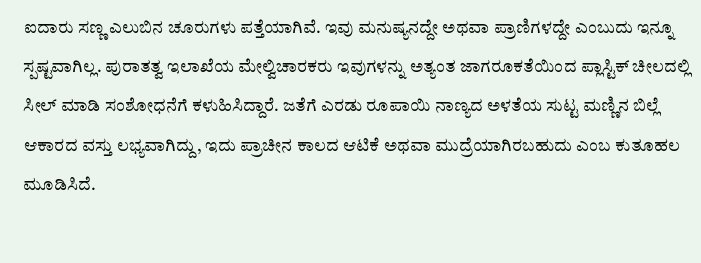ಐದಾರು ಸಣ್ಣ ಎಲುಬಿನ ಚೂರುಗಳು ಪತ್ತೆಯಾಗಿವೆ. ಇವು ಮನುಷ್ಯನದ್ದೇ ಅಥವಾ ಪ್ರಾಣಿಗಳದ್ದೇ ಎಂಬುದು ಇನ್ನೂ ಸ್ಪಷ್ಟವಾಗಿಲ್ಲ. ಪುರಾತತ್ವ ಇಲಾಖೆಯ ಮೇಲ್ವಿಚಾರಕರು ಇವುಗಳನ್ನು ಅತ್ಯಂತ ಜಾಗರೂಕತೆಯಿಂದ ಪ್ಲಾಸ್ಟಿಕ್ ಚೀಲದಲ್ಲಿ ಸೀಲ್ ಮಾಡಿ ಸಂಶೋಧನೆಗೆ ಕಳುಹಿಸಿದ್ದಾರೆ. ಜತೆಗೆ ಎರಡು ರೂಪಾಯಿ ನಾಣ್ಯದ ಅಳತೆಯ ಸುಟ್ಟ ಮಣ್ಣಿನ ಬಿಲ್ಲೆ ಆಕಾರದ ವಸ್ತು ಲಭ್ಯವಾಗಿದ್ದು, ಇದು ಪ್ರಾಚೀನ ಕಾಲದ ಆಟಿಕೆ ಅಥವಾ ಮುದ್ರೆಯಾಗಿರಬಹುದು ಎಂಬ ಕುತೂಹಲ ಮೂಡಿಸಿದೆ.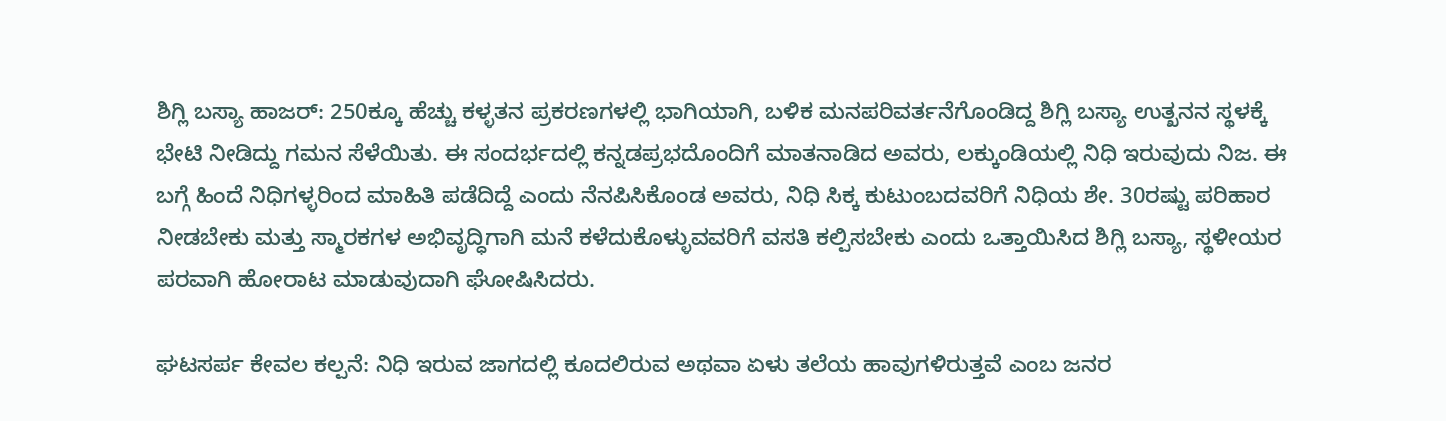ಶಿಗ್ಲಿ ಬಸ್ಯಾ ಹಾಜರ್: 250ಕ್ಕೂ ಹೆಚ್ಚು ಕಳ್ಳತನ ಪ್ರಕರಣಗಳಲ್ಲಿ ಭಾಗಿಯಾಗಿ, ಬಳಿಕ ಮನಪರಿವರ್ತನೆಗೊಂಡಿದ್ದ ಶಿಗ್ಲಿ ಬಸ್ಯಾ ಉತ್ಖನನ ಸ್ಥಳಕ್ಕೆ ಭೇಟಿ ನೀಡಿದ್ದು ಗಮನ ಸೆಳೆಯಿತು. ಈ ಸಂದರ್ಭದಲ್ಲಿ ಕನ್ನಡಪ್ರಭದೊಂದಿಗೆ ಮಾತನಾಡಿದ ಅವರು, ಲಕ್ಕುಂಡಿಯಲ್ಲಿ ನಿಧಿ ಇರುವುದು ನಿಜ. ಈ ಬಗ್ಗೆ ಹಿಂದೆ ನಿಧಿಗಳ್ಳರಿಂದ ಮಾಹಿತಿ ಪಡೆದಿದ್ದೆ ಎಂದು ನೆನಪಿಸಿಕೊಂಡ ಅವರು, ನಿಧಿ ಸಿಕ್ಕ ಕುಟುಂಬದವರಿಗೆ ನಿಧಿಯ ಶೇ. 30ರಷ್ಟು ಪರಿಹಾರ ನೀಡಬೇಕು ಮತ್ತು ಸ್ಮಾರಕಗಳ ಅಭಿವೃದ್ಧಿಗಾಗಿ ಮನೆ ಕಳೆದುಕೊಳ್ಳುವವರಿಗೆ ವಸತಿ ಕಲ್ಪಿಸಬೇಕು ಎಂದು ಒತ್ತಾಯಿಸಿದ ಶಿಗ್ಲಿ ಬಸ್ಯಾ, ಸ್ಥಳೀಯರ ಪರವಾಗಿ ಹೋರಾಟ ಮಾಡುವುದಾಗಿ ಘೋಷಿಸಿದರು.

ಘಟಸರ್ಪ ಕೇವಲ ಕಲ್ಪನೆ: ನಿಧಿ ಇರುವ ಜಾಗದಲ್ಲಿ ಕೂದಲಿರುವ ಅಥವಾ ಏಳು ತಲೆಯ ಹಾವುಗಳಿರುತ್ತವೆ ಎಂಬ ಜನರ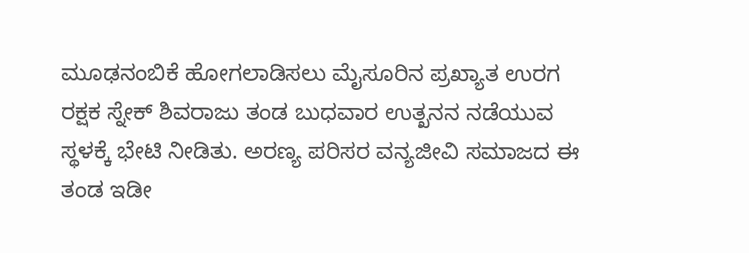ಮೂಢನಂಬಿಕೆ ಹೋಗಲಾಡಿಸಲು ಮೈಸೂರಿನ ಪ್ರಖ್ಯಾತ ಉರಗ ರಕ್ಷಕ ಸ್ನೇಕ್ ಶಿವರಾಜು ತಂಡ ಬುಧವಾರ ಉತ್ಖನನ ನಡೆಯುವ ಸ್ಥಳಕ್ಕೆ ಭೇಟಿ ನೀಡಿತು. ಅರಣ್ಯ ಪರಿಸರ ವನ್ಯಜೀವಿ ಸಮಾಜದ ಈ ತಂಡ ಇಡೀ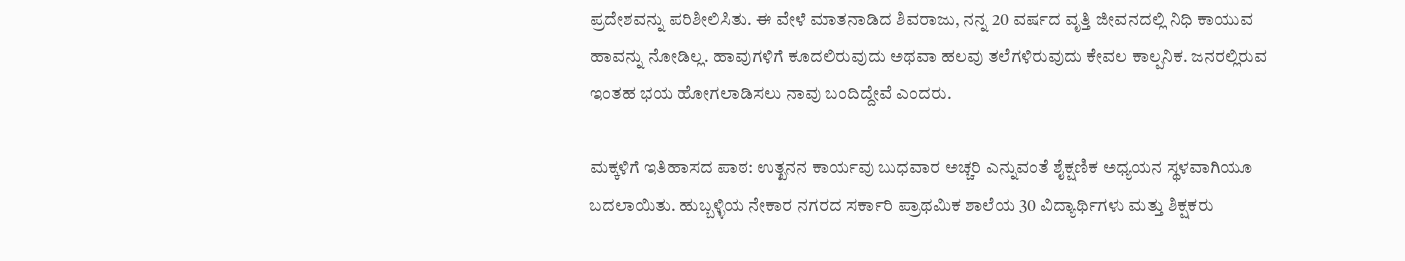ಪ್ರದೇಶವನ್ನು ಪರಿಶೀಲಿಸಿತು. ಈ ವೇಳೆ ಮಾತನಾಡಿದ ಶಿವರಾಜು, ನನ್ನ 20 ವರ್ಷದ ವೃತ್ತಿ ಜೀವನದಲ್ಲಿ ನಿಧಿ ಕಾಯುವ ಹಾವನ್ನು ನೋಡಿಲ್ಲ. ಹಾವುಗಳಿಗೆ ಕೂದಲಿರುವುದು ಅಥವಾ ಹಲವು ತಲೆಗಳಿರುವುದು ಕೇವಲ ಕಾಲ್ಪನಿಕ. ಜನರಲ್ಲಿರುವ ಇಂತಹ ಭಯ ಹೋಗಲಾಡಿಸಲು ನಾವು ಬಂದಿದ್ದೇವೆ ಎಂದರು.

ಮಕ್ಕಳಿಗೆ ಇತಿಹಾಸದ ಪಾಠ: ಉತ್ಖನನ ಕಾರ್ಯವು ಬುಧವಾರ ಅಚ್ಚರಿ ಎನ್ನುವಂತೆ ಶೈಕ್ಷಣಿಕ ಅಧ್ಯಯನ ಸ್ಥಳವಾಗಿಯೂ ಬದಲಾಯಿತು. ಹುಬ್ಬಳ್ಳಿಯ ನೇಕಾರ ನಗರದ ಸರ್ಕಾರಿ ಪ್ರಾಥಮಿಕ ಶಾಲೆಯ 30 ವಿದ್ಯಾರ್ಥಿಗಳು ಮತ್ತು ಶಿಕ್ಷಕರು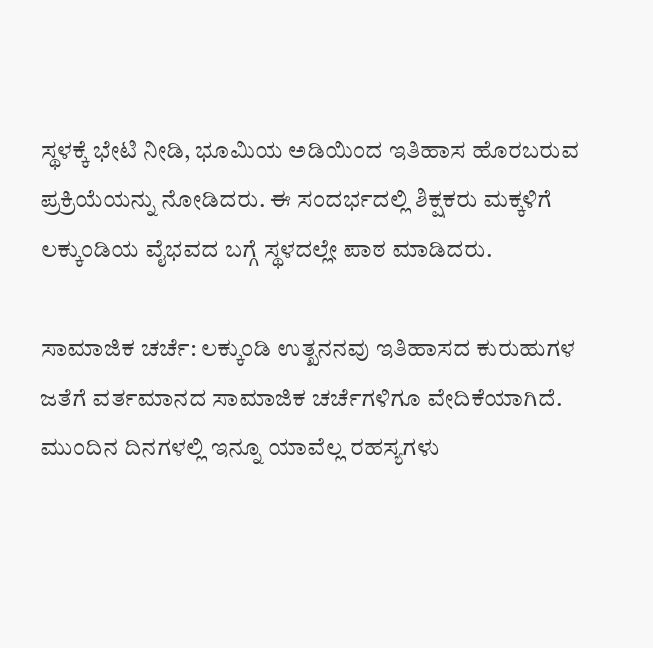ಸ್ಥಳಕ್ಕೆ ಭೇಟಿ ನೀಡಿ, ಭೂಮಿಯ ಅಡಿಯಿಂದ ಇತಿಹಾಸ ಹೊರಬರುವ ಪ್ರಕ್ರಿಯೆಯನ್ನು ನೋಡಿದರು. ಈ ಸಂದರ್ಭದಲ್ಲಿ ಶಿಕ್ಷಕರು ಮಕ್ಕಳಿಗೆ ಲಕ್ಕುಂಡಿಯ ವೈಭವದ ಬಗ್ಗೆ ಸ್ಥಳದಲ್ಲೇ ಪಾಠ ಮಾಡಿದರು.

ಸಾಮಾಜಿಕ ಚರ್ಚೆ: ಲಕ್ಕುಂಡಿ ಉತ್ಖನನವು ಇತಿಹಾಸದ ಕುರುಹುಗಳ ಜತೆಗೆ ವರ್ತಮಾನದ ಸಾಮಾಜಿಕ ಚರ್ಚೆಗಳಿಗೂ ವೇದಿಕೆಯಾಗಿದೆ. ಮುಂದಿನ ದಿನಗಳಲ್ಲಿ ಇನ್ನೂ ಯಾವೆಲ್ಲ ರಹಸ್ಯಗಳು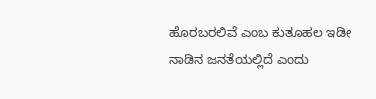ಹೊರಬರಲಿವೆ ಎಂಬ ಕುತೂಹಲ ಇಡೀ ನಾಡಿನ ಜನತೆಯಲ್ಲಿದೆ ಎಂದು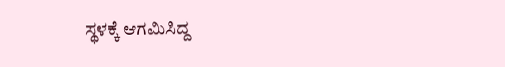ಸ್ಥಳಕ್ಕೆ ಆಗಮಿಸಿದ್ದ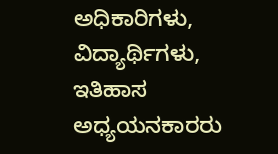ಅಧಿಕಾರಿಗಳು, ವಿದ್ಯಾರ್ಥಿಗಳು, ಇತಿಹಾಸ ಅಧ್ಯಯನಕಾರರು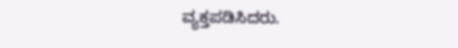ವ್ಯಕ್ತಪಡಿಸಿದರು.